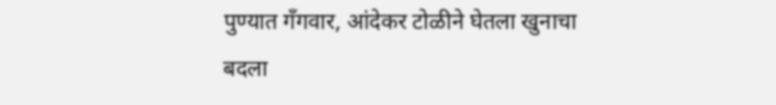पुण्यात गँगवार, आंदेकर टोळीने घेतला खुनाचा बदला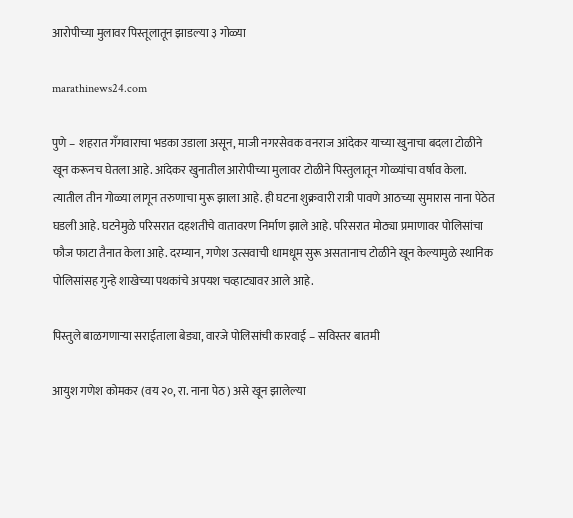आरोपीच्या मुलावर पिस्तूलातून झाडल्या ३ गोळ्या

marathinews24.com

पुणे – शहरात गॅंगवाराचा भडका उडाला असून, माजी नगरसेवक वनराज आंदेकर याच्या खुनाचा बदला टोळीने खून करूनच घेतला आहे. आंदेकर खुनातील आरोपीच्या मुलावर टोळीने पिस्तुलातून गोळ्यांचा वर्षाव केला. त्यातील तीन गोळ्या लागून तरुणाचा मुरू झाला आहे. ही घटना शुक्रवारी रात्री पावणे आठच्या सुमारास नाना पेठेत घडली आहे. घटनेमुळे परिसरात दहशतीचे वातावरण निर्माण झाले आहे. परिसरात मोठ्या प्रमाणावर पोलिसांचा फौज फाटा तैनात केला आहे. दरम्यान, गणेश उत्सवाची धामधूम सुरू असतानाच टोळीने खून केल्यामुळे स्थानिक पोलिसांसह गुन्हे शाखेच्या पथकांचे अपयश चव्हाट्यावर आले आहे.

पिस्तुले बाळगणार्‍या सराईताला बेड्या, वारजे पोलिसांची कारवाई – सविस्तर बातमी

आयुश गणेश कोमकर (वय २०, रा. नाना पेठ) असे खून झालेल्या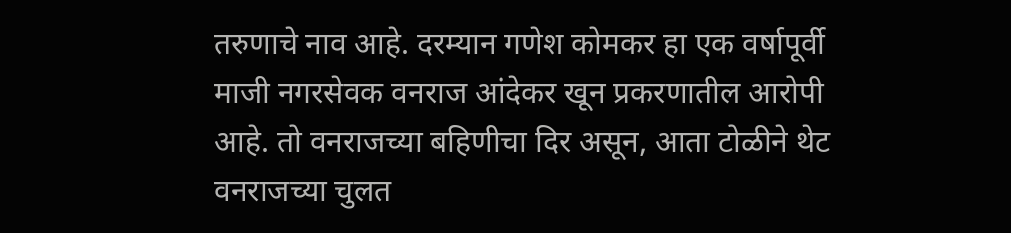तरुणाचे नाव आहे. दरम्यान गणेश कोमकर हा एक वर्षापूर्वी माजी नगरसेवक वनराज आंदेकर खून प्रकरणातील आरोपी आहे. तो वनराजच्या बहिणीचा दिर असून, आता टोळीने थेट वनराजच्या चुलत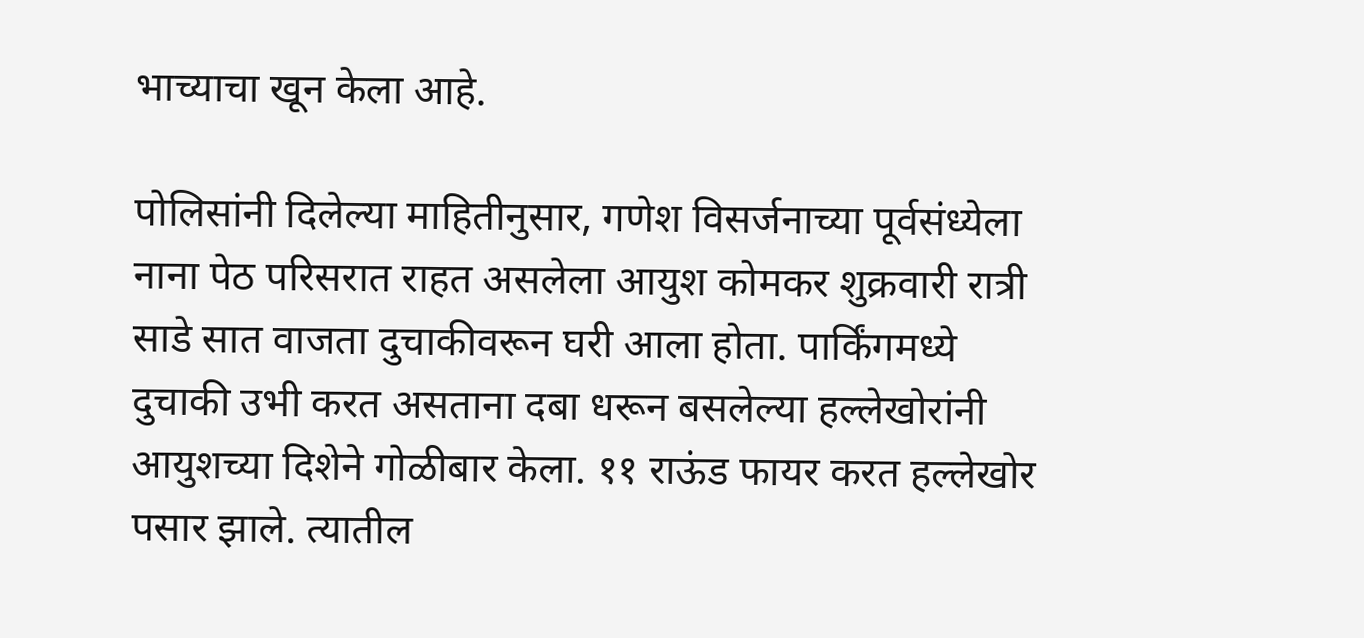भाच्याचा खून केला आहे.

पोलिसांनी दिलेल्या माहितीनुसार, गणेश विसर्जनाच्या पूर्वसंध्येला नाना पेठ परिसरात राहत असलेला आयुश कोमकर शुक्रवारी रात्री साडे सात वाजता दुचाकीवरून घरी आला होता. पार्किंगमध्ये दुचाकी उभी करत असताना दबा धरून बसलेल्या हल्लेखोरांनी आयुशच्या दिशेने गोळीबार केला. ११ राऊंड फायर करत हल्लेखोर पसार झाले. त्यातील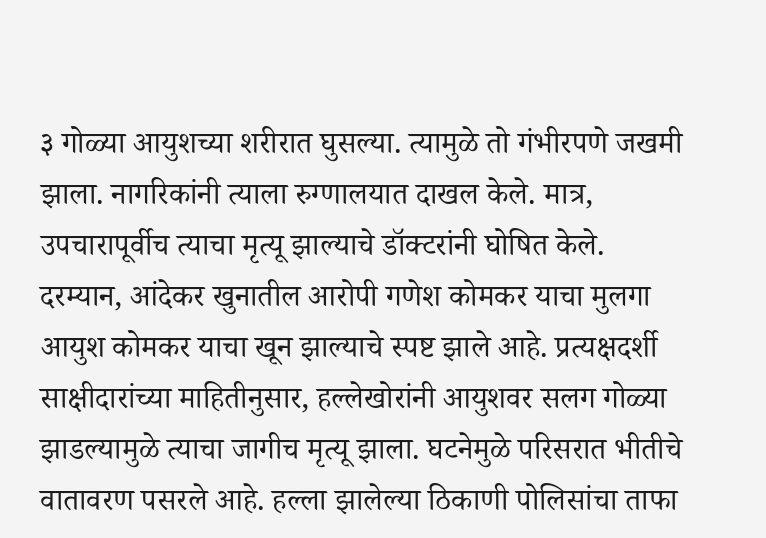३ गोळ्या आयुशच्या शरीरात घुसल्या. त्यामुळे तो गंभीरपणे जखमी झाला. नागरिकांनी त्याला रुग्णालयात दाखल केले. मात्र, उपचारापूर्वीच त्याचा मृत्यू झाल्याचे डॉक्टरांनी घोषित केले. दरम्यान, आंदेकर खुनातील आरोपी गणेश कोमकर याचा मुलगा आयुश कोमकर याचा खून झाल्याचे स्पष्ट झाले आहे. प्रत्यक्षदर्शी साक्षीदारांच्या माहितीनुसार, हल्लेखोरांनी आयुशवर सलग गोळ्या झाडल्यामुळे त्याचा जागीच मृत्यू झाला. घटनेमुळे परिसरात भीतीचे वातावरण पसरले आहे. हल्ला झालेल्या ठिकाणी पोलिसांचा ताफा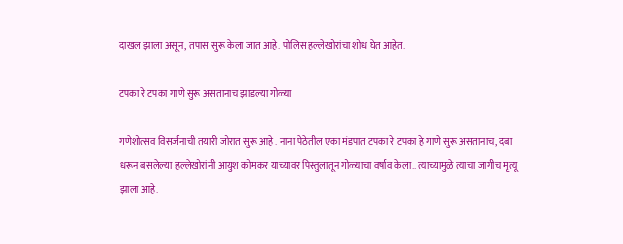दाखल झाला असून, तपास सुरू केला जात आहे. पोलिस हल्लेखोरांचा शोध घेत आहेत.

टपका रे टपका गाणे सुरू असतानाच झाडल्या गोळ्या

गणेशोत्सव विसर्जनाची तयारी जोरात सुरू आहे . नाना पेठेतील एका मंडपात टपका रे टपका हे गाणे सुरू असतानाच, दबा धरून बसलेल्या हल्लेखोरांनी आयुश कोमकर याच्यावर पिस्तुलातून गोळ्याचा वर्षाव केला.. त्याच्यामुळे त्याचा जागीच मृत्यू झाला आहे.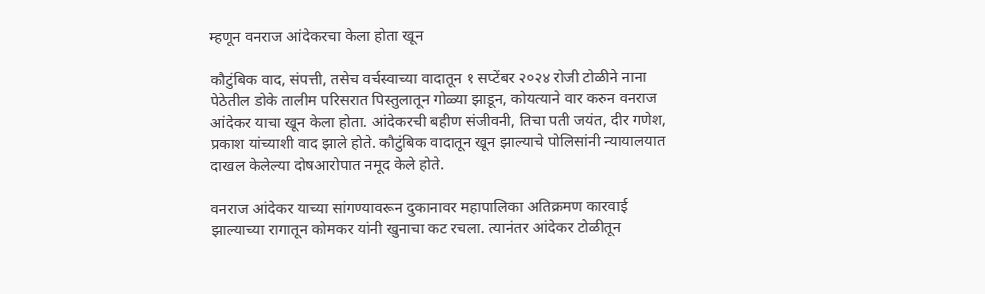म्हणून वनराज आंदेकरचा केला होता खून

कौटुंबिक वाद, संपत्ती, तसेच वर्चस्वाच्या वादातून १ सप्टेंबर २०२४ रोजी टोळीने नाना पेठेतील डोके तालीम परिसरात पिस्तुलातून गोळ्या झाडून, कोयत्याने वार करुन वनराज आंदेकर याचा खून केला होता. आंदेकरची बहीण संजीवनी, तिचा पती जयंत, दीर गणेश, प्रकाश यांच्याशी वाद झाले होते. कौटुंबिक वादातून खून झाल्याचे पोलिसांनी न्यायालयात दाखल केलेल्या दोषआरोपात नमूद केले होते.

वनराज आंदेकर याच्या सांगण्यावरून दुकानावर महापालिका अतिक्रमण कारवाई झाल्याच्या रागातून कोमकर यांनी खुनाचा कट रचला. त्यानंतर आंदेकर टोळीतून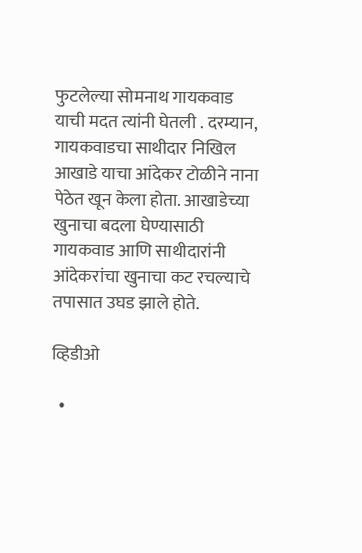फुटलेल्या सोमनाथ गायकवाड याची मदत त्यांनी घेतली . दरम्यान, गायकवाडचा साथीदार निखिल आखाडे याचा आंदेकर टोळीने नाना पेठेत खून केला होता. आखाडेच्या खुनाचा बदला घेण्यासाठी गायकवाड आणि साथीदारांनी आंदेकरांचा खुनाचा कट रचल्याचे तपासात उघड झाले होते.

व्हिडीओ

  •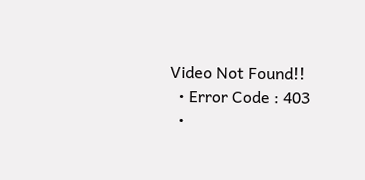Video Not Found!!
  • Error Code : 403
  •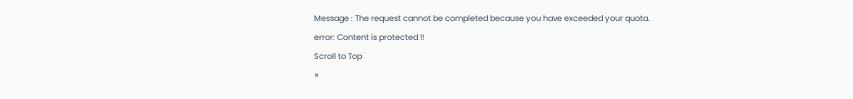Message : The request cannot be completed because you have exceeded your quota.
error: Content is protected !!
Scroll to Top
×